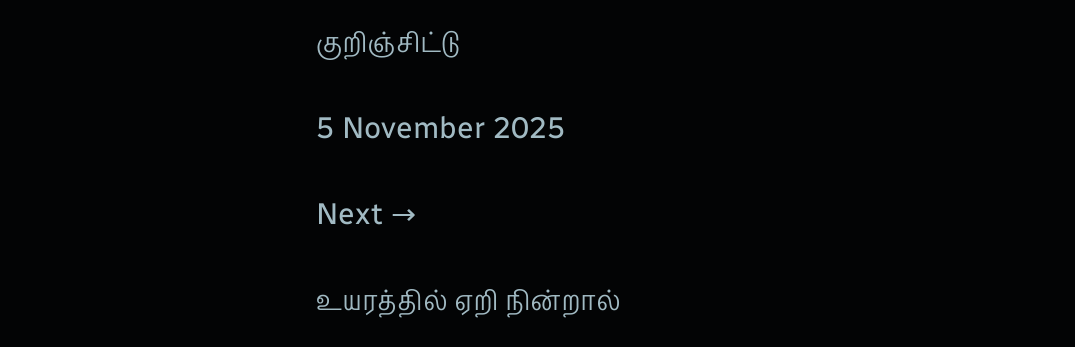குறிஞ்சிட்டு

5 November 2025

Next →

உயரத்தில் ஏறி நின்றால்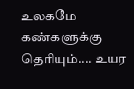உலகமே கண்களுக்கு தெரியும்.... உயர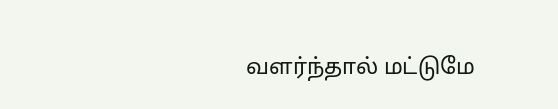வளர்ந்தால் மட்டுமே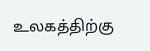உலகத்திற்கு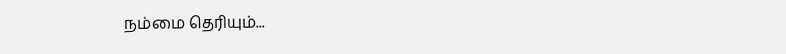நம்மை தெரியும்...